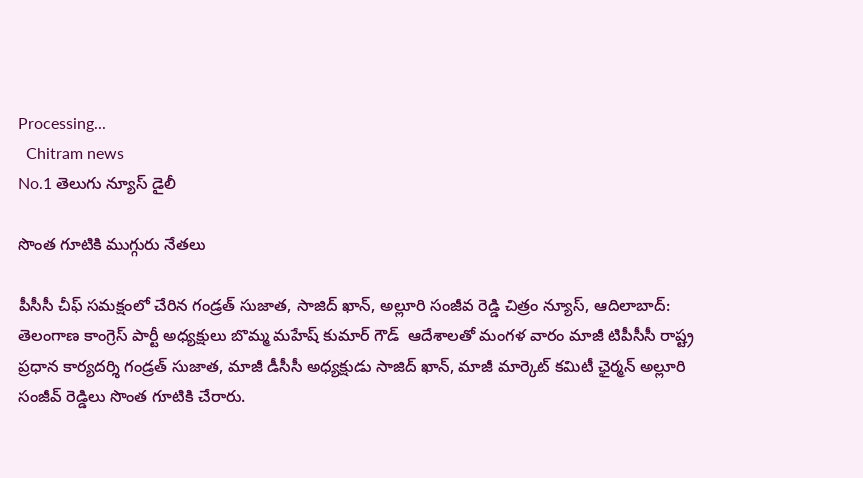Processing...
  Chitram news
No.1 తెలుగు న్యూస్ డైలీ

సొంత గూటికి ముగ్గురు నేతలు

పీసీసీ చీఫ్ సమక్షంలో చేరిన గండ్రత్ సుజాత, సాజిద్ ఖాన్, అల్లూరి సంజీవ రెడ్డి చిత్రం న్యూస్, ఆదిలాబాద్: తెలంగాణ కాంగ్రెస్ పార్టీ అధ్యక్షులు బొమ్మ మహేష్ కుమార్ గౌడ్  ఆదేశాలతో మంగళ వారం మాజీ టిపీసీసీ రాష్ట్ర ప్రధాన కార్యదర్శి గండ్రత్ సుజాత, మాజీ డీసీసీ అధ్యక్షుడు సాజిద్ ఖాన్, మాజీ మార్కెట్ కమిటీ ఛైర్మన్ అల్లూరి సంజీవ్ రెడ్డిలు సొంత గూటికి చేరారు.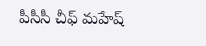పీసీసీ చీఫ్ మహేష్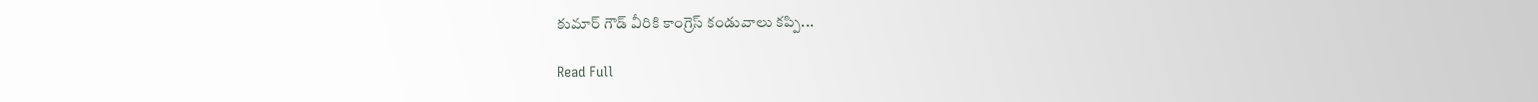కుమార్ గౌడ్ వీరికి కాంగ్రెస్ కండువాలు కప్పి...

Read Full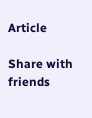Article

Share with friends